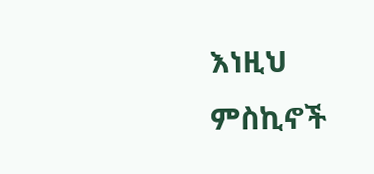እነዚህ ምስኪኖች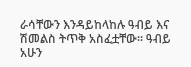ራሳቸውን እንዳይከላከሉ ዓብይ እና ሽመልስ ትጥቅ አስፈቷቸው፡፡ ዓብይ አሁን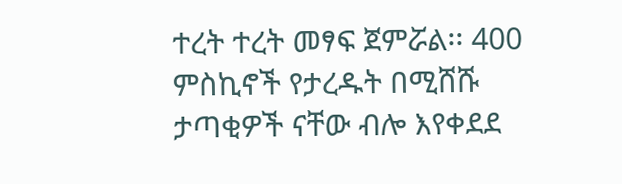ተረት ተረት መፃፍ ጀምሯል፡፡ 400 ምስኪኖች የታረዱት በሚሸሹ ታጣቂዎች ናቸው ብሎ እየቀደደ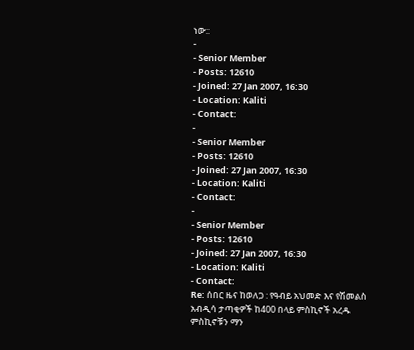ነው::
-
- Senior Member
- Posts: 12610
- Joined: 27 Jan 2007, 16:30
- Location: Kaliti
- Contact:
-
- Senior Member
- Posts: 12610
- Joined: 27 Jan 2007, 16:30
- Location: Kaliti
- Contact:
-
- Senior Member
- Posts: 12610
- Joined: 27 Jan 2007, 16:30
- Location: Kaliti
- Contact:
Re: ሰበር ዜና ከወለጋ : የዓብይ አህመድ እና የሽመልስ አብዲሳ ታጣቂዎች ከ400 በላይ ምስኪኖች አረዱ
ምስኪኖቹን ማን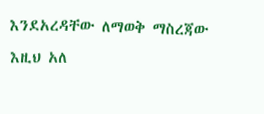እንደአረዳቸው ለማወቅ ማስረጃው እዚህ አለ